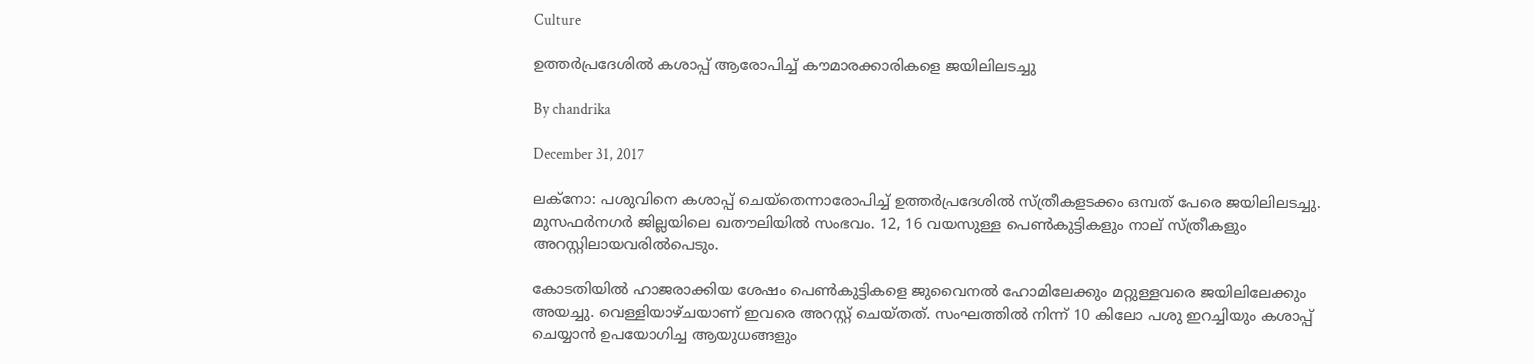Culture

ഉത്തര്‍പ്രദേശില്‍ കശാപ്പ് ആരോപിച്ച് കൗമാരക്കാരികളെ ജയിലിലടച്ചു

By chandrika

December 31, 2017

ലക്‌നോ: പശുവിനെ കശാപ്പ് ചെയ്‌തെന്നാരോപിച്ച് ഉത്തര്‍പ്രദേശില്‍ സ്ത്രീകളടക്കം ഒമ്പത് പേരെ ജയിലിലടച്ചു. മുസഫര്‍നഗര്‍ ജില്ലയിലെ ഖതൗലിയില്‍ സംഭവം. 12, 16 വയസുള്ള പെണ്‍കുട്ടികളും നാല് സ്ത്രീകളും അറസ്റ്റിലായവരില്‍പെടും.

കോടതിയില്‍ ഹാജരാക്കിയ ശേഷം പെണ്‍കുട്ടികളെ ജുവൈനല്‍ ഹോമിലേക്കും മറ്റുള്ളവരെ ജയിലിലേക്കും അയച്ചു. വെള്ളിയാഴ്ചയാണ് ഇവരെ അറസ്റ്റ് ചെയ്തത്. സംഘത്തില്‍ നിന്ന് 10 കിലോ പശു ഇറച്ചിയും കശാപ്പ് ചെയ്യാന്‍ ഉപയോഗിച്ച ആയുധങ്ങളും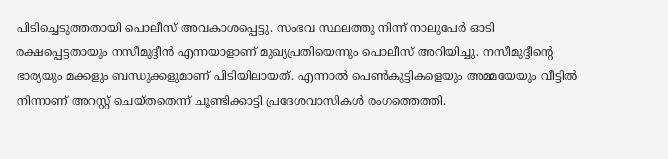പിടിച്ചെടുത്തതായി പൊലീസ് അവകാശപ്പെട്ടു. സംഭവ സ്ഥലത്തു നിന്ന് നാലുപേര്‍ ഓടി രക്ഷപ്പെട്ടതായും നസീമുദ്ദീന്‍ എന്നയാളാണ് മുഖ്യപ്രതിയെന്നും പൊലീസ് അറിയിച്ചു. നസീമുദ്ദീന്റെ ഭാര്യയും മക്കളും ബന്ധുക്കളുമാണ് പിടിയിലായത്. എന്നാല്‍ പെണ്‍കുട്ടികളെയും അമ്മയേയും വീട്ടില്‍ നിന്നാണ് അറസ്റ്റ് ചെയ്തതെന്ന് ചൂണ്ടിക്കാട്ടി പ്രദേശവാസികള്‍ രംഗത്തെത്തി.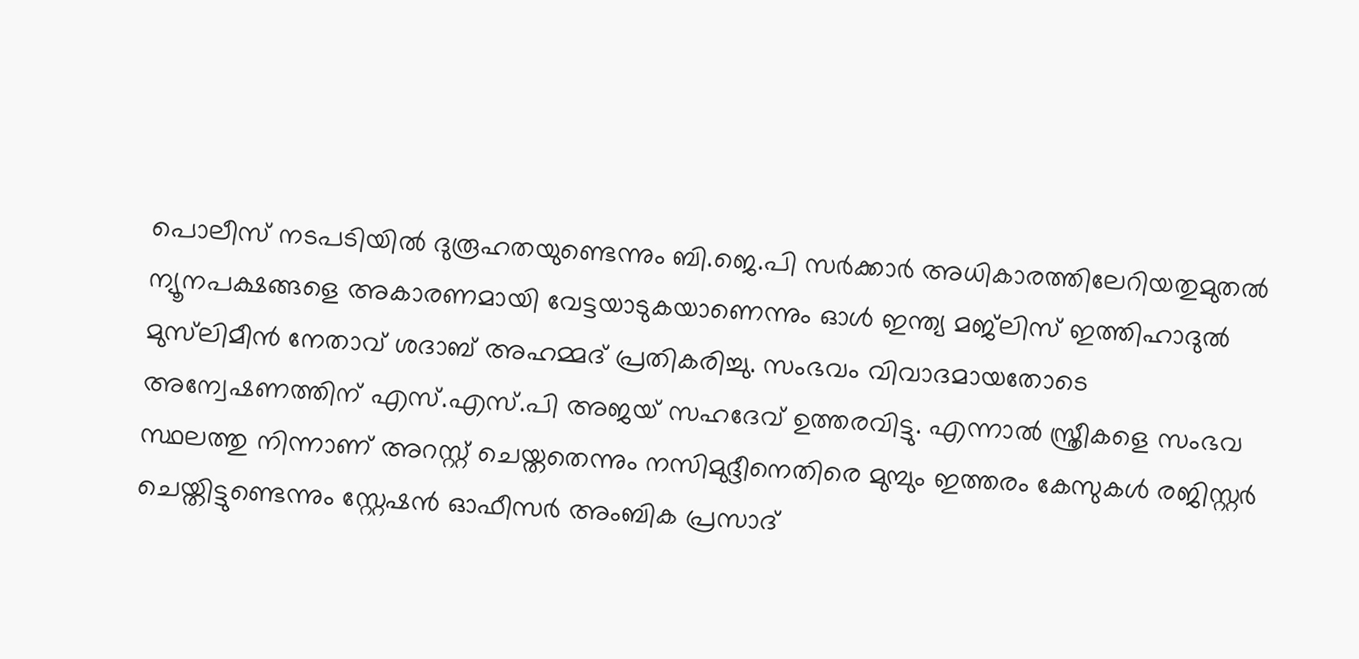പൊലീസ് നടപടിയില്‍ ദുരൂഹതയുണ്ടെന്നും ബി.ജെ.പി സര്‍ക്കാര്‍ അധികാരത്തിലേറിയതുമുതല്‍ ന്യൂനപക്ഷങ്ങളെ അകാരണമായി വേട്ടയാടുകയാണെന്നും ഓള്‍ ഇന്ത്യ മജ്‌ലിസ് ഇത്തിഹാദുല്‍ മുസ്‌ലിമീന്‍ നേതാവ് ശദാബ് അഹമ്മദ് പ്രതികരിച്ചു. സംഭവം വിവാദമായതോടെ അന്വേഷണത്തിന് എസ്.എസ്.പി അജയ് സഹദേവ് ഉത്തരവിട്ടു. എന്നാല്‍ സ്ത്രീകളെ സംഭവ സ്ഥലത്തു നിന്നാണ് അറസ്റ്റ് ചെയ്തതെന്നും നസിമുദ്ദീനെതിരെ മുമ്പും ഇത്തരം കേസുകള്‍ രജിസ്റ്റര്‍ ചെയ്തിട്ടുണ്ടെന്നും സ്റ്റേഷന്‍ ഓഫീസര്‍ അംബിക പ്രസാദ്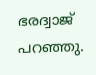ഭരദ്വാജ് പറഞ്ഞു.